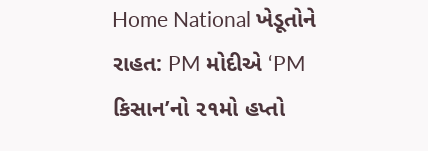Home National ખેડૂતોને રાહત: PM મોદીએ ‘PM કિસાન’નો ૨૧મો હપ્તો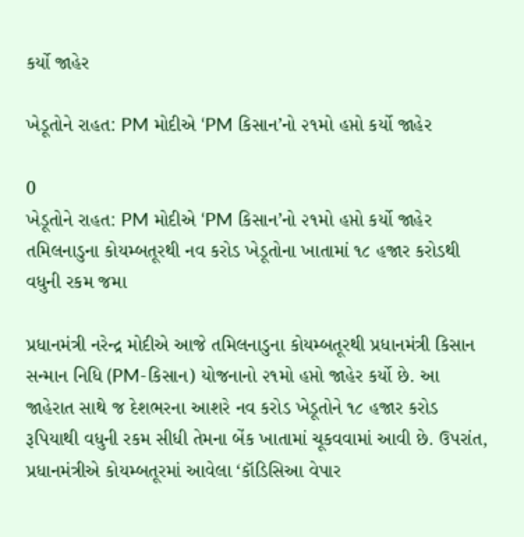કર્યો જાહેર

ખેડૂતોને રાહત: PM મોદીએ ‘PM કિસાન’નો ૨૧મો હપ્તો કર્યો જાહેર

0
ખેડૂતોને રાહત: PM મોદીએ ‘PM કિસાન’નો ૨૧મો હપ્તો કર્યો જાહેર
તમિલનાડુના કોયમ્બતૂરથી નવ કરોડ ખેડૂતોના ખાતામાં ૧૮ હજાર કરોડથી વધુની રકમ જમા

પ્રધાનમંત્રી નરેન્દ્ર મોદીએ આજે તમિલનાડુના કોયમ્બતૂરથી પ્રધાનમંત્રી કિસાન સન્માન નિધિ (PM-કિસાન) યોજનાનો ૨૧મો હપ્તો જાહેર કર્યો છે. આ જાહેરાત સાથે જ દેશભરના આશરે નવ કરોડ ખેડૂતોને ૧૮ હજાર કરોડ રૂપિયાથી વધુની રકમ સીધી તેમના બેંક ખાતામાં ચૂકવવામાં આવી છે. ઉપરાંત, પ્રધાનમંત્રીએ કોયમ્બતૂરમાં આવેલા ‘કૉડિસિઆ વેપાર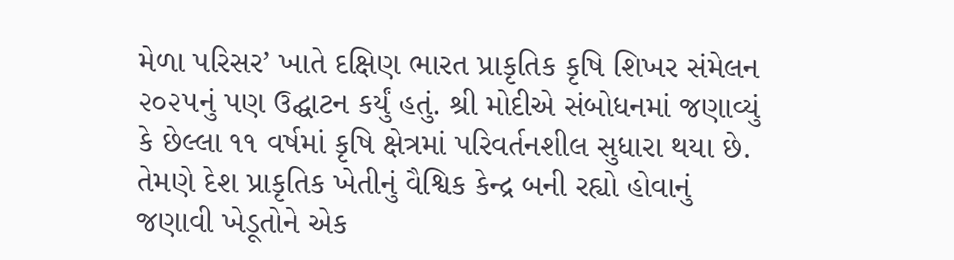મેળા પરિસર’ ખાતે દક્ષિણ ભારત પ્રાકૃતિક કૃષિ શિખર સંમેલન ૨૦૨૫નું પણ ઉદ્ઘાટન કર્યું હતું. શ્રી મોદીએ સંબોધનમાં જણાવ્યું કે છેલ્લા ૧૧ વર્ષમાં કૃષિ ક્ષેત્રમાં પરિવર્તનશીલ સુધારા થયા છે. તેમણે દેશ પ્રાકૃતિક ખેતીનું વૈશ્વિક કેન્દ્ર બની રહ્યો હોવાનું જણાવી ખેડૂતોને એક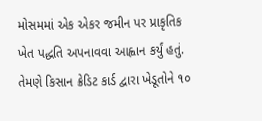મોસમમાં એક એકર જમીન પર પ્રાકૃતિક ખેત પદ્ધતિ અપનાવવા આહ્વાન કર્યું હતું. તેમણે કિસાન ક્રેડિટ કાર્ડ દ્વારા ખેડૂતોને ૧૦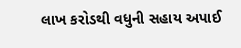લાખ કરોડથી વધુની સહાય અપાઈ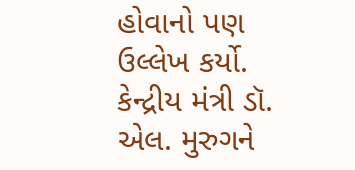હોવાનો પણ ઉલ્લેખ કર્યો. કેન્દ્રીય મંત્રી ડૉ. એલ. મુરુગને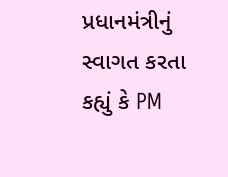પ્રધાનમંત્રીનું સ્વાગત કરતા કહ્યું કે PM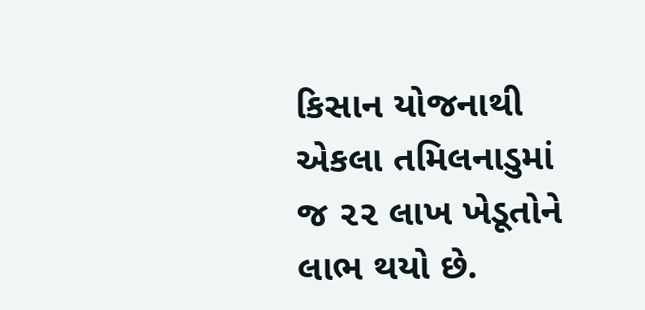કિસાન યોજનાથી એકલા તમિલનાડુમાં જ ૨૨ લાખ ખેડૂતોને લાભ થયો છે.